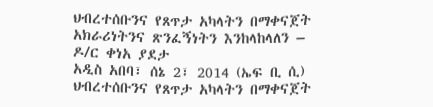ህብረተሰቡንና የጸጥታ አካላትን በማቀናጀት አክራሪነትንና ጽንፈኝነትን እንከላከላለን – ዶ/ር ቀነአ ያደታ
አዲስ አበባ፣ ሰኔ 2፣ 2014 (ኤፍ ቢ ሲ) ህብረተሰቡንና የጸጥታ አካላትን በማቀናጀት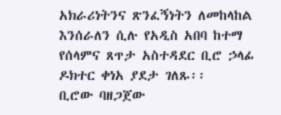አክራሪነትንና ጽንፈኝነትን ለመከላከል እንሰራለን ሲሉ የአዲስ አበባ ከተማ የሰላምና ጸጥታ አስተዳደር ቢሮ ኃላፊ ዶክተር ቀነአ ያደታ ገለጹ፡፡
ቢሮው ባዘጋጀው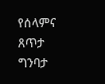የሰላምና ጸጥታ ግንባታ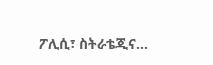ፖሊሲ፣ ስትራቴጂና…